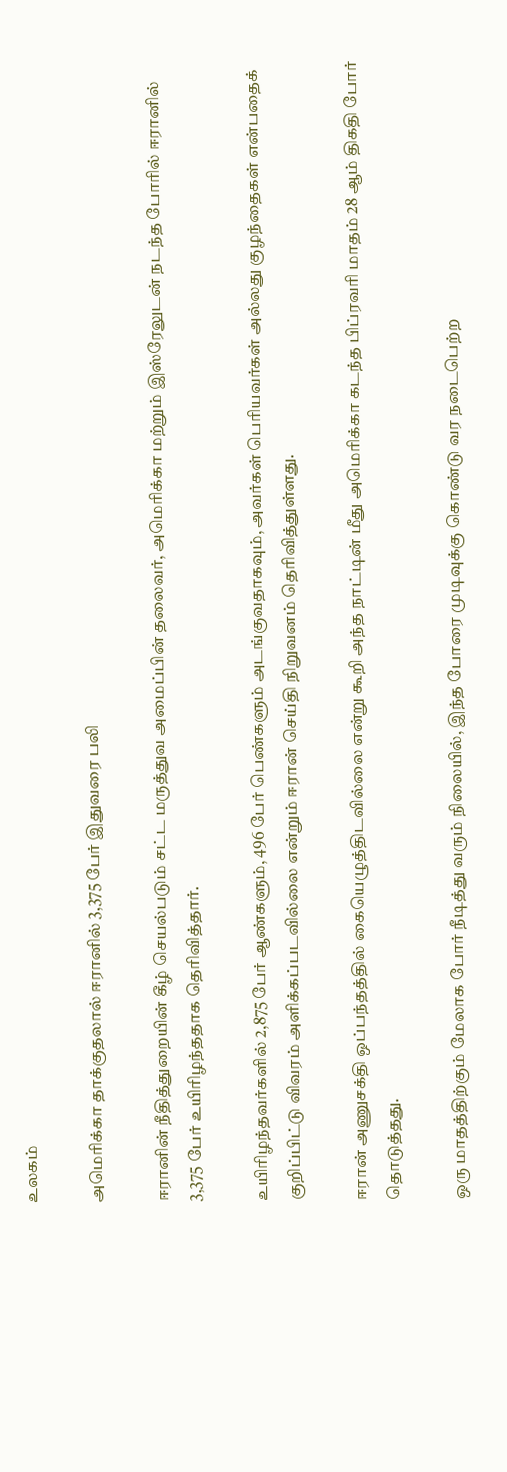உலகம்

அமெரிக்கா தாக்குதலால் ஈரானில் 3,375 பேர் இதுவரை பலி

ஈரானின் நீதித்துறையின் கீழ் செயல்படும் சட்ட மருத்துவ அமைப்பின் தலைவர், அமெரிக்கா மற்றும் இஸ்ரேலுடன் நடந்த போரில் ஈரானில் 3,375 பேர் உயிரிழந்ததாக தெரிவித்தார்.

உயிரிழந்தவர்களில் 2,875 பேர் ஆண்களும், 496 பேர் பெண்களும் அடங்குவதாகவும், அவர்கள் பெரியவர்கள் அல்லது குழந்தைகள் என்பதைக் குறிப்பிட்டு விவரம் அளிக்கப்படவில்லை என்றும் ஈரான் செய்தி நிறுவனம் தெரிவித்துள்ளது.

ஈரான் அணுசக்தி ஒப்பந்தத்தில் கையெழுத்திடவில்லை என்று கூறி அந்த நாட்டின் மீது அமெரிக்கா கடந்த பிப்ரவரி மாதம் 28 ஆம் திகதி போர் தொடுத்தது.

ஒரு மாதத்திற்கும் மேலாக போர் நீடித்து வரும் நிலையில், இந்த போரை முடிவுக்கு கொண்டு வர நடைபெற்ற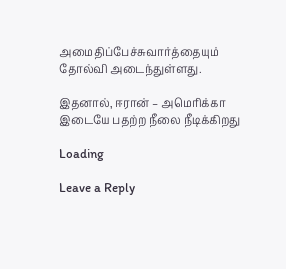அமைதிப்பேச்சுவார்த்தையும் தோல்வி அடைந்துள்ளது.

இதனால், ஈரான் – அமெரிக்கா இடையே பதற்ற நீலை நீடிக்கிறது

Loading

Leave a Reply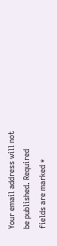Your email address will not be published. Required fields are marked *